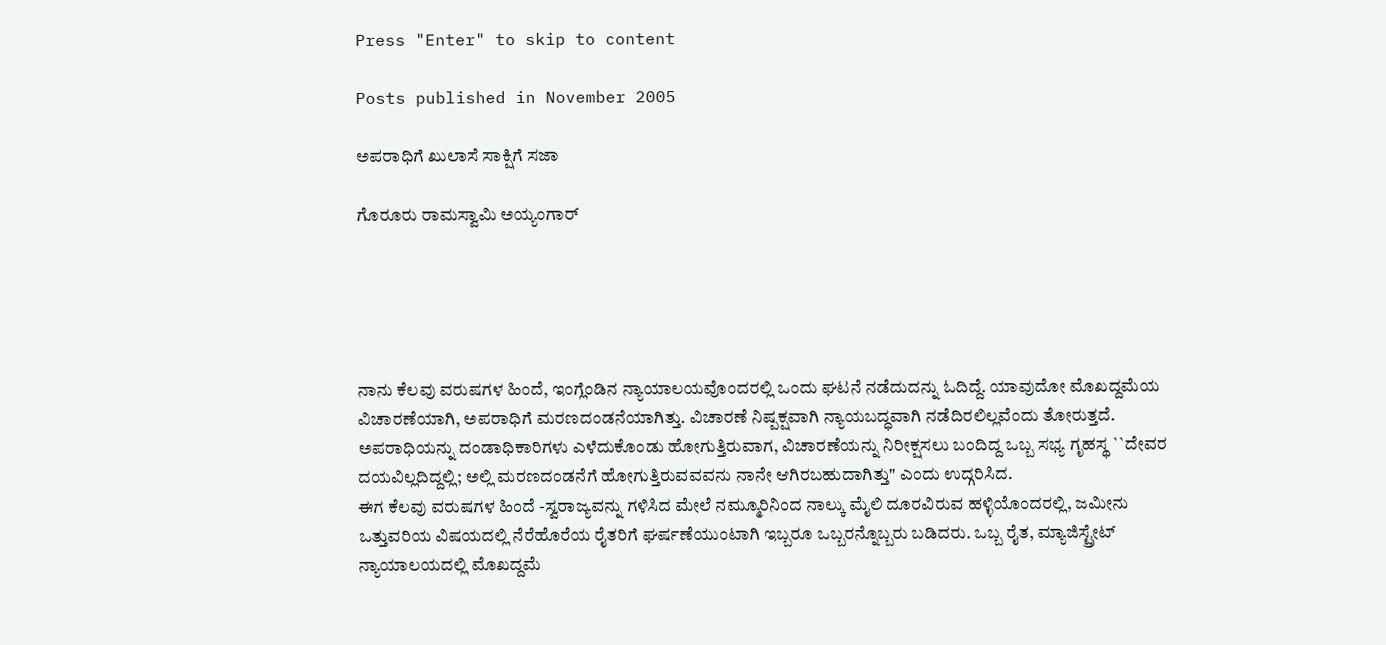Press "Enter" to skip to content

Posts published in November 2005

ಅಪರಾಧಿಗೆ ಖುಲಾಸೆ ಸಾಕ್ಷಿಗೆ ಸಜಾ

ಗೊರೂರು ರಾಮಸ್ವಾಮಿ ಅಯ್ಯಂಗಾರ್





ನಾನು ಕೆಲವು ವರುಷಗಳ ಹಿಂದೆ, ಇಂಗ್ಲೆಂಡಿನ ನ್ಯಾಯಾಲಯವೊಂದರಲ್ಲಿ ಒಂದು ಘಟನೆ ನಡೆದುದನ್ನು ಓದಿದ್ದೆ. ಯಾವುದೋ ಮೊಖದ್ದಮೆಯ ವಿಚಾರಣೆಯಾಗಿ, ಅಪರಾಧಿಗೆ ಮರಣದಂಡನೆಯಾಗಿತ್ತು. ವಿಚಾರಣೆ ನಿಷ್ಪಕ್ಷವಾಗಿ ನ್ಯಾಯಬದ್ಧವಾಗಿ ನಡೆದಿರಲಿಲ್ಲವೆಂದು ತೋರುತ್ತದೆ. ಅಪರಾಧಿಯನ್ನು ದಂಡಾಧಿಕಾರಿಗಳು ಎಳೆದುಕೊಂಡು ಹೋಗುತ್ತಿರುವಾಗ, ವಿಚಾರಣೆಯನ್ನು ನಿರೀಕ್ಷಸಲು ಬಂದಿದ್ದ ಒಬ್ಬ ಸಭ್ಯ ಗೃಹಸ್ಥ ``ದೇವರ ದಯವಿಲ್ಲದಿದ್ದಲ್ಲಿ; ಅಲ್ಲಿ ಮರಣದಂಡನೆಗೆ ಹೋಗುತ್ತಿರುವವವನು ನಾನೇ ಆಗಿರಬಹುದಾಗಿತ್ತು" ಎಂದು ಉದ್ಗರಿಸಿದ.
ಈಗ ಕೆಲವು ವರುಷಗಳ ಹಿಂದೆ -ಸ್ವರಾಜ್ಯವನ್ನು ಗಳಿಸಿದ ಮೇಲೆ ನಮ್ಮೂರಿನಿಂದ ನಾಲ್ಕು ಮೈಲಿ ದೂರವಿರುವ ಹಳ್ಳಿಯೊಂದರಲ್ಲಿ, ಜಮೀನು ಒತ್ತುವರಿಯ ವಿಷಯದಲ್ಲಿ ನೆರೆಹೊರೆಯ ರೈತರಿಗೆ ಘರ್ಷಣೆಯುಂಟಾಗಿ ಇಬ್ಬರೂ ಒಬ್ಬರನ್ನೊಬ್ಬರು ಬಡಿದರು. ಒಬ್ಬ ರೈತ, ಮ್ಯಾಜಿಸ್ಟ್ರೇಟ್ ನ್ಯಾಯಾಲಯದಲ್ಲಿ ಮೊಖದ್ದಮೆ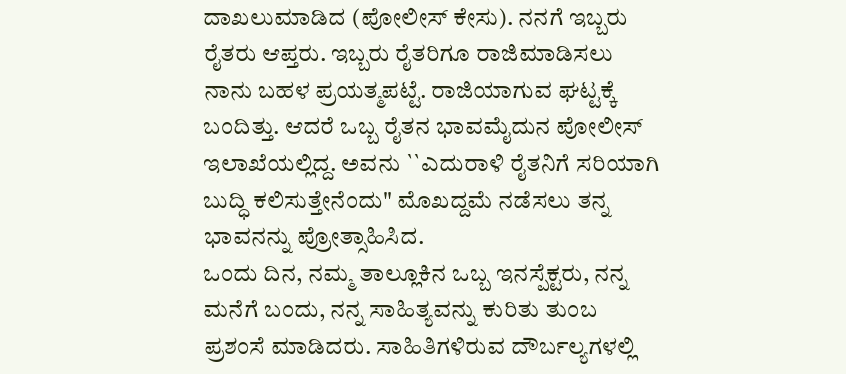ದಾಖಲುಮಾಡಿದ (ಪೋಲೀಸ್ ಕೇಸು). ನನಗೆ ಇಬ್ಬರು ರೈತರು ಆಪ್ತರು. ಇಬ್ಬರು ರೈತರಿಗೂ ರಾಜಿಮಾಡಿಸಲು ನಾನು ಬಹಳ ಪ್ರಯತ್ಮಪಟ್ಟೆ. ರಾಜಿಯಾಗುವ ಘಟ್ಟಕ್ಕೆ ಬಂದಿತ್ತು. ಆದರೆ ಒಬ್ಬ ರೈತನ ಭಾವಮೈದುನ ಪೋಲೀಸ್ ಇಲಾಖೆಯಲ್ಲಿದ್ದ. ಅವನು ``ಎದುರಾಳಿ ರೈತನಿಗೆ ಸರಿಯಾಗಿ ಬುದ್ಧಿ ಕಲಿಸುತ್ತೇನೆಂದು" ಮೊಖದ್ದಮೆ ನಡೆಸಲು ತನ್ನ ಭಾವನನ್ನು ಪ್ರೋತ್ಸಾಹಿಸಿದ.
ಒಂದು ದಿನ, ನಮ್ಮ ತಾಲ್ಲೂಕಿನ ಒಬ್ಬ ಇನಸ್ಪೆಕ್ಟರು, ನನ್ನ ಮನೆಗೆ ಬಂದು, ನನ್ನ ಸಾಹಿತ್ಯವನ್ನು ಕುರಿತು ತುಂಬ ಪ್ರಶಂಸೆ ಮಾಡಿದರು. ಸಾಹಿತಿಗಳಿರುವ ದೌರ್ಬಲ್ಯಗಳಲ್ಲಿ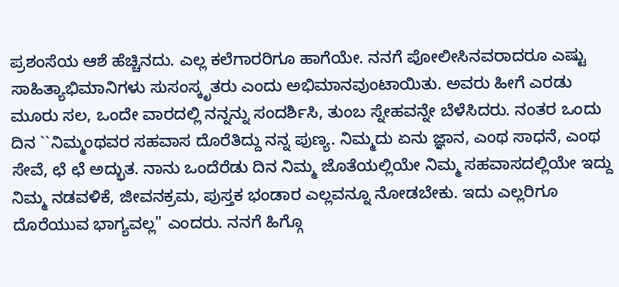ಪ್ರಶಂಸೆಯ ಆಶೆ ಹೆಚ್ಚಿನದು. ಎಲ್ಲ ಕಲೆಗಾರರಿಗೂ ಹಾಗೆಯೇ. ನನಗೆ ಪೋಲೀಸಿನವರಾದರೂ ಎಷ್ಟು ಸಾಹಿತ್ಯಾಭಿಮಾನಿಗಳು ಸುಸಂಸ್ಕೃತರು ಎಂದು ಅಭಿಮಾನವುಂಟಾಯಿತು. ಅವರು ಹೀಗೆ ಎರಡು ಮೂರು ಸಲ, ಒಂದೇ ವಾರದಲ್ಲಿ ನನ್ನನ್ನು ಸಂದರ್ಶಿಸಿ, ತುಂಬ ಸ್ನೇಹವನ್ನೇ ಬೆಳೆಸಿದರು. ನಂತರ ಒಂದು ದಿನ ``ನಿಮ್ಮಂಥವರ ಸಹವಾಸ ದೊರೆತಿದ್ದು ನನ್ನ ಪುಣ್ಯ. ನಿಮ್ಮದು ಏನು ಜ್ಞಾನ, ಎಂಥ ಸಾಧನೆ, ಎಂಥ ಸೇವೆ, ಛೆ ಛೆ ಅದ್ಭುತ. ನಾನು ಒಂದೆರೆಡು ದಿನ ನಿಮ್ಮ ಜೊತೆಯಲ್ಲಿಯೇ ನಿಮ್ಮ ಸಹವಾಸದಲ್ಲಿಯೇ ಇದ್ದು ನಿಮ್ಮ ನಡವಳಿಕೆ, ಜೀವನಕ್ರಮ, ಪುಸ್ತಕ ಭಂಡಾರ ಎಲ್ಲವನ್ನೂ ನೋಡಬೇಕು. ಇದು ಎಲ್ಲರಿಗೂ ದೊರೆಯುವ ಭಾಗ್ಯವಲ್ಲ" ಎಂದರು. ನನಗೆ ಹಿಗ್ಗೊ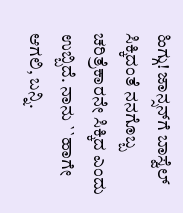ಹಿಗ್ಗು! ಜಾನ್ಸನ್‌ಗೆ ಬಾಸ್ವೆಲ್ ಸಿಕ್ಕಿದಂತೆ ನನಗೊಬ್ಬ ಚರಿತ್ರೆಕಾರನೇ ಸಿಕ್ಕಿದ ಎಂದು ಉಬ್ಬಿದೆ. ನಾನು ``ಹಾಗೇ ಆಗಲಿ, ಬನ್ನಿ.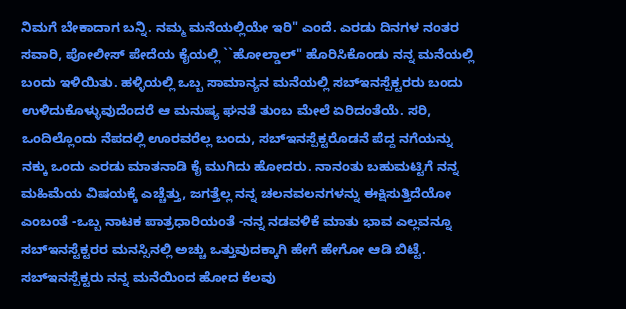ನಿಮಗೆ ಬೇಕಾದಾಗ ಬನ್ನಿ. ನಮ್ಮ ಮನೆಯಲ್ಲಿಯೇ ಇರಿ" ಎಂದೆ. ಎರಡು ದಿನಗಳ ನಂತರ ಸವಾರಿ, ಪೋಲೀಸ್ ಪೇದೆಯ ಕೈಯಲ್ಲಿ ``ಹೋಲ್ಡಾಲ್" ಹೊರಿಸಿಕೊಂಡು ನನ್ನ ಮನೆಯಲ್ಲಿ ಬಂದು ಇಳಿಯಿತು. ಹಳ್ಳಿಯಲ್ಲಿ ಒಬ್ಬ ಸಾಮಾನ್ಯನ ಮನೆಯಲ್ಲಿ ಸಬ್‌ಇನಸ್ಪೆಕ್ಟರರು ಬಂದು ಉಳಿದುಕೊಳ್ಳುವುದೆಂದರೆ ಆ ಮನುಷ್ಯ ಘನತೆ ತುಂಬ ಮೇಲೆ ಏರಿದಂತೆಯೆ. ಸರಿ, ಒಂದಿಲ್ಲೊಂದು ನೆಪದಲ್ಲಿ ಊರವರೆಲ್ಲ ಬಂದು, ಸಬ್‌ಇನಸ್ಪೆಕ್ಟರೊಡನೆ ಪೆದ್ದ ನಗೆಯನ್ನು ನಕ್ಕು ಒಂದು ಎರಡು ಮಾತನಾಡಿ ಕೈ ಮುಗಿದು ಹೋದರು. ನಾನಂತು ಬಹುಮಟ್ಟಿಗೆ ನನ್ನ ಮಹಿಮೆಯ ವಿಷಯಕ್ಕೆ ಎಚ್ಚೆತ್ತು, ಜಗತ್ತೆಲ್ಲ ನನ್ನ ಚಲನವಲನಗಳನ್ನು ಈಕ್ಷಿಸುತ್ತಿದೆಯೋ ಎಂಬಂತೆ -ಒಬ್ಬ ನಾಟಕ ಪಾತ್ರಧಾರಿಯಂತೆ -ನನ್ನ ನಡವಳಿಕೆ ಮಾತು ಭಾವ ಎಲ್ಲವನ್ನೂ ಸಬ್‌ಇನಸ್ಟೆಕ್ಟರರ ಮನಸ್ಸಿನಲ್ಲಿ ಅಚ್ಚು ಒತ್ತುವುದಕ್ಕಾಗಿ ಹೇಗೆ ಹೇಗೋ ಆಡಿ ಬಿಟ್ಟೆ. ಸಬ್‌ಇನಸ್ಪೆಕ್ಟರು ನನ್ನ ಮನೆಯಿಂದ ಹೋದ ಕೆಲವು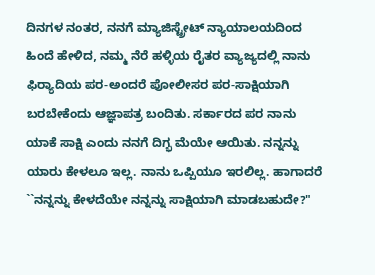ದಿನಗಳ ನಂತರ, ನನಗೆ ಮ್ಯಾಜಿಸ್ಟ್ರೇಟ್ ನ್ಯಾಯಾಲಯದಿಂದ ಹಿಂದೆ ಹೇಳಿದ, ನಮ್ಮ ನೆರೆ ಹಳ್ಳಿಯ ರೈತರ ವ್ಯಾಜ್ಯದಲ್ಲಿ ನಾನು ಫಿರ್‍ಯಾದಿಯ ಪರ-ಅಂದರೆ ಪೋಲೀಸರ ಪರ-ಸಾಕ್ಷಿಯಾಗಿ ಬರಬೇಕೆಂದು ಆಜ್ಞಾಪತ್ರ ಬಂದಿತು. ಸರ್ಕಾರದ ಪರ ನಾನು ಯಾಕೆ ಸಾಕ್ಷಿ ಎಂದು ನನಗೆ ದಿಗ್ಭ ಮೆಯೇ ಆಯಿತು. ನನ್ನನ್ನು ಯಾರು ಕೇಳಲೂ ಇಲ್ಲ. ನಾನು ಒಪ್ಪಿಯೂ ಇರಲಿಲ್ಲ. ಹಾಗಾದರೆ ``ನನ್ನನ್ನು ಕೇಳದೆಯೇ ನನ್ನನ್ನು ಸಾಕ್ಷಿಯಾಗಿ ಮಾಡಬಹುದೇ?"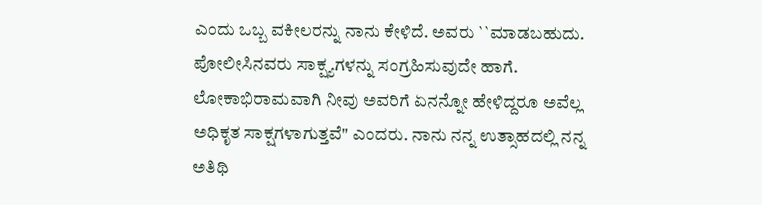ಎಂದು ಒಬ್ಬ ವಕೀಲರನ್ನು ನಾನು ಕೇಳಿದೆ. ಅವರು ``ಮಾಡಬಹುದು. ಪೋಲೀಸಿನವರು ಸಾಕ್ಷ್ಯಗಳನ್ನು ಸಂಗ್ರಹಿಸುವುದೇ ಹಾಗೆ. ಲೋಕಾಭಿರಾಮವಾಗಿ ನೀವು ಅವರಿಗೆ ಏನನ್ನೋ ಹೇಳಿದ್ದರೂ ಅವೆಲ್ಲ ಅಧಿಕೃತ ಸಾಕ್ಷಗಳಾಗುತ್ತವೆ" ಎಂದರು. ನಾನು ನನ್ನ ಉತ್ಸಾಹದಲ್ಲಿ ನನ್ನ ಅತಿಥಿ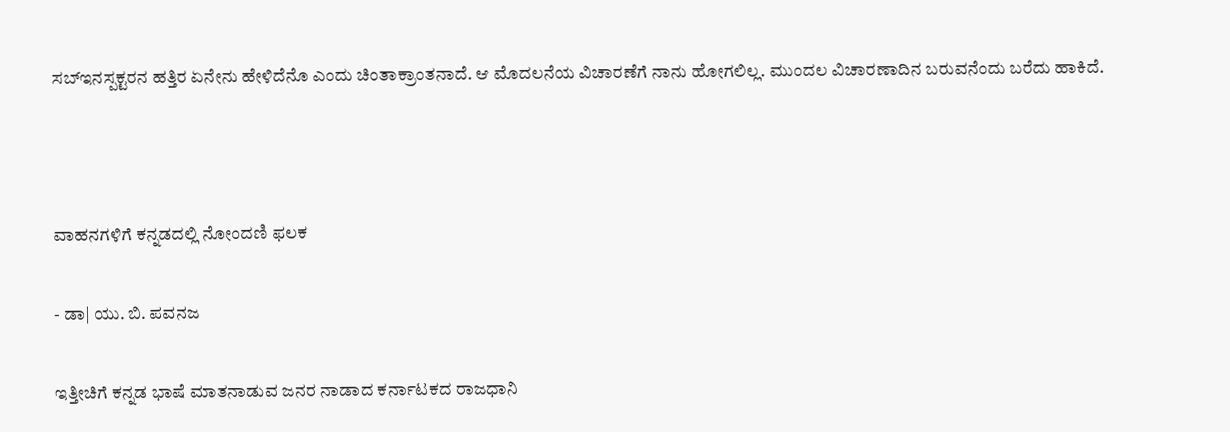ಸಬ್‌ಇನಸ್ಪಕ್ಟರನ ಹತ್ತಿರ ಏನೇನು ಹೇಳಿದೆನೊ ಎಂದು ಚಿಂತಾಕ್ರಾಂತನಾದೆ. ಆ ಮೊದಲನೆಯ ವಿಚಾರಣೆಗೆ ನಾನು ಹೋಗಲಿಲ್ಲ. ಮುಂದಲ ವಿಚಾರಣಾದಿನ ಬರುವನೆಂದು ಬರೆದು ಹಾಕಿದೆ.



ವಾಹನಗಳಿಗೆ ಕನ್ನಡದಲ್ಲಿ ನೋಂದಣಿ ಫಲಕ

- ಡಾ| ಯು. ಬಿ. ಪವನಜ

ಇತ್ತೀಚಿಗೆ ಕನ್ನಡ ಭಾಷೆ ಮಾತನಾಡುವ ಜನರ ನಾಡಾದ ಕರ್ನಾಟಕದ ರಾಜಧಾನಿ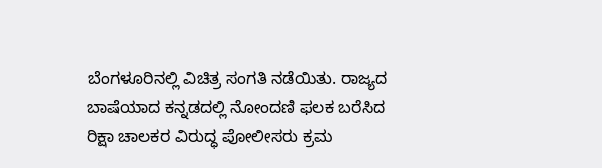ಬೆಂಗಳೂರಿನಲ್ಲಿ ವಿಚಿತ್ರ ಸಂಗತಿ ನಡೆಯಿತು. ರಾಜ್ಯದ ಬಾಷೆಯಾದ ಕನ್ನಡದಲ್ಲಿ ನೋಂದಣಿ ಫಲಕ ಬರೆಸಿದ ರಿಕ್ಷಾ ಚಾಲಕರ ವಿರುದ್ಧ ಪೋಲೀಸರು ಕ್ರಮ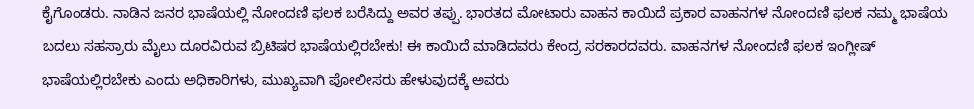ಕೈಗೊಂಡರು. ನಾಡಿನ ಜನರ ಭಾಷೆಯಲ್ಲಿ ನೋಂದಣಿ ಫಲಕ ಬರೆಸಿದ್ದು ಅವರ ತಪ್ಪು. ಭಾರತದ ಮೋಟಾರು ವಾಹನ ಕಾಯಿದೆ ಪ್ರಕಾರ ವಾಹನಗಳ ನೋಂದಣಿ ಫಲಕ ನಮ್ಮ ಭಾಷೆಯ ಬದಲು ಸಹಸ್ರಾರು ಮೈಲು ದೂರವಿರುವ ಬ್ರಿಟಿಷರ ಭಾಷೆಯಲ್ಲಿರಬೇಕು! ಈ ಕಾಯಿದೆ ಮಾಡಿದವರು ಕೇಂದ್ರ ಸರಕಾರದವರು. ವಾಹನಗಳ ನೋಂದಣಿ ಫಲಕ ಇಂಗ್ಲೀಷ್ ಭಾಷೆಯಲ್ಲಿರಬೇಕು ಎಂದು ಅಧಿಕಾರಿಗಳು, ಮುಖ್ಯವಾಗಿ ಪೋಲೀಸರು ಹೇಳುವುದಕ್ಕೆ ಅವರು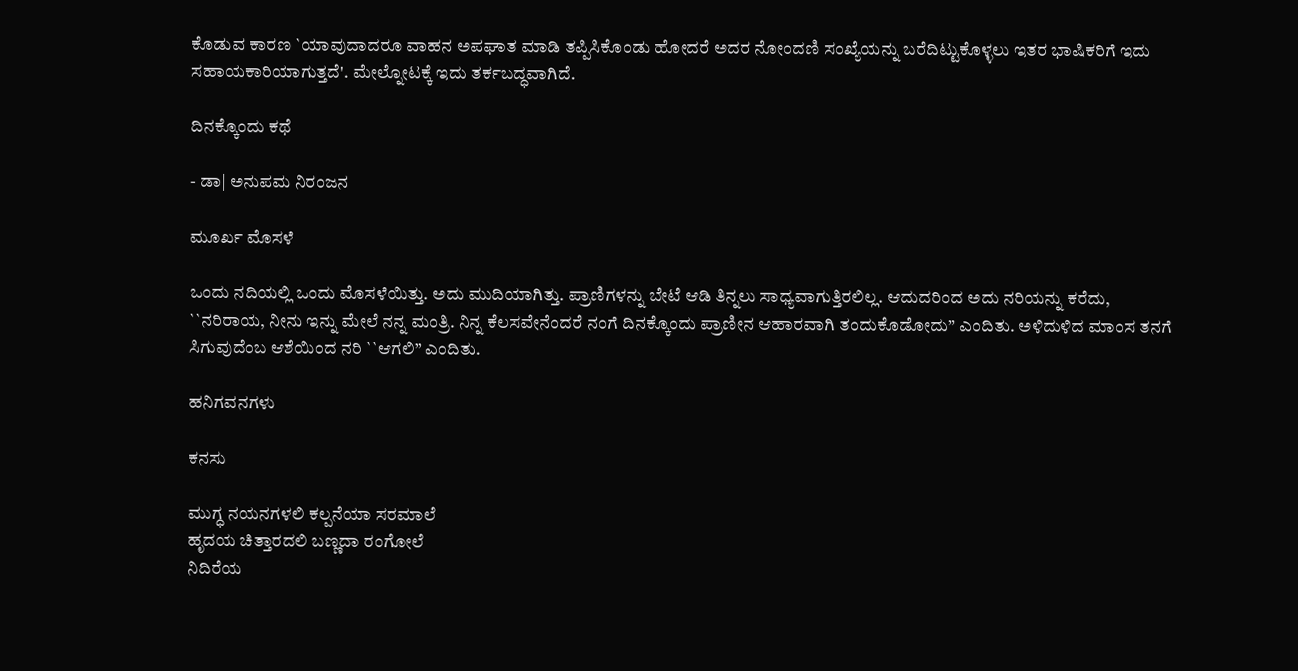ಕೊಡುವ ಕಾರಣ `ಯಾವುದಾದರೂ ವಾಹನ ಅಪಘಾತ ಮಾಡಿ ತಪ್ಪಿಸಿಕೊಂಡು ಹೋದರೆ ಅದರ ನೋಂದಣಿ ಸಂಖ್ಯೆಯನ್ನು ಬರೆದಿಟ್ಟುಕೊಳ್ಳಲು ಇತರ ಭಾಷಿಕರಿಗೆ ಇದು ಸಹಾಯಕಾರಿಯಾಗುತ್ತದೆ'. ಮೇಲ್ನೋಟಕ್ಕೆ ಇದು ತರ್ಕಬದ್ಧವಾಗಿದೆ.

ದಿನಕ್ಕೊಂದು ಕಥೆ

- ಡಾ| ಅನುಪಮ ನಿರಂಜನ

ಮೂರ್ಖ ಮೊಸಳೆ

ಒಂದು ನದಿಯಲ್ಲಿ ಒಂದು ಮೊಸಳೆಯಿತ್ತು. ಅದು ಮುದಿಯಾಗಿತ್ತು. ಪ್ರಾಣಿಗಳನ್ನು ಬೇಟೆ ಆಡಿ ತಿನ್ನಲು ಸಾಧ್ಯವಾಗುತ್ತಿರಲಿಲ್ಲ. ಆದುದರಿಂದ ಅದು ನರಿಯನ್ನು ಕರೆದು, ``ನರಿರಾಯ, ನೀನು ಇನ್ನು ಮೇಲೆ ನನ್ನ ಮಂತ್ರಿ. ನಿನ್ನ ಕೆಲಸವೇನೆಂದರೆ ನಂಗೆ ದಿನಕ್ಕೊಂದು ಪ್ರಾಣೀನ ಆಹಾರವಾಗಿ ತಂದುಕೊಡೋದು” ಎಂದಿತು. ಅಳಿದುಳಿದ ಮಾಂಸ ತನಗೆ ಸಿಗುವುದೆಂಬ ಆಶೆಯಿಂದ ನರಿ ``ಆಗಲಿ” ಎಂದಿತು.

ಹನಿಗವನಗಳು

ಕನಸು

ಮುಗ್ಧ ನಯನಗಳಲಿ ಕಲ್ಪನೆಯಾ ಸರಮಾಲೆ
ಹೃದಯ ಚಿತ್ತಾರದಲಿ ಬಣ್ಣದಾ ರಂಗೋಲೆ
ನಿದಿರೆಯ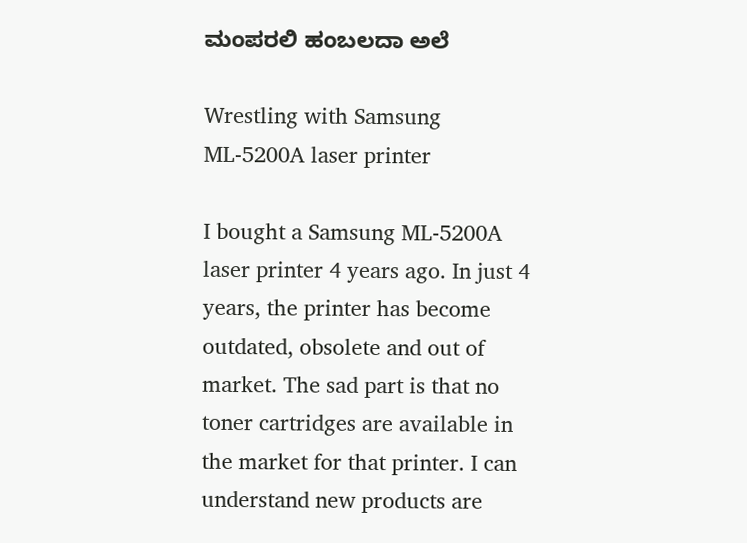ಮಂಪರಲಿ ಹಂಬಲದಾ ಅಲೆ

Wrestling with Samsung ML-5200A laser printer

I bought a Samsung ML-5200A laser printer 4 years ago. In just 4 years, the printer has become outdated, obsolete and out of market. The sad part is that no toner cartridges are available in the market for that printer. I can understand new products are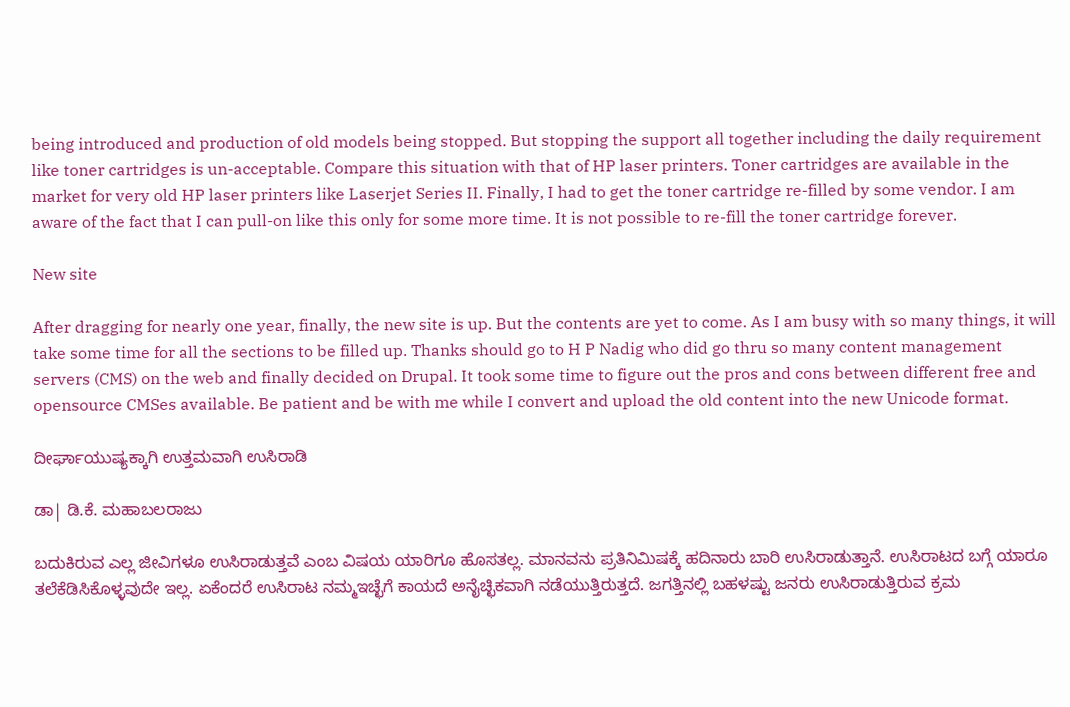being introduced and production of old models being stopped. But stopping the support all together including the daily requirement like toner cartridges is un-acceptable. Compare this situation with that of HP laser printers. Toner cartridges are available in the market for very old HP laser printers like Laserjet Series II. Finally, I had to get the toner cartridge re-filled by some vendor. I am aware of the fact that I can pull-on like this only for some more time. It is not possible to re-fill the toner cartridge forever.

New site

After dragging for nearly one year, finally, the new site is up. But the contents are yet to come. As I am busy with so many things, it will take some time for all the sections to be filled up. Thanks should go to H P Nadig who did go thru so many content management servers (CMS) on the web and finally decided on Drupal. It took some time to figure out the pros and cons between different free and opensource CMSes available. Be patient and be with me while I convert and upload the old content into the new Unicode format.

ದೀರ್ಘಾಯುಷ್ಯಕ್ಕಾಗಿ ಉತ್ತಮವಾಗಿ ಉಸಿರಾಡಿ

ಡಾ| ಡಿ.ಕೆ. ಮಹಾಬಲರಾಜು

ಬದುಕಿರುವ ಎಲ್ಲ ಜೀವಿಗಳೂ ಉಸಿರಾಡುತ್ತವೆ ಎಂಬ ವಿಷಯ ಯಾರಿಗೂ ಹೊಸತಲ್ಲ. ಮಾನವನು ಪ್ರತಿನಿಮಿಷಕ್ಕೆ ಹದಿನಾರು ಬಾರಿ ಉಸಿರಾಡುತ್ತಾನೆ. ಉಸಿರಾಟದ ಬಗ್ಗೆ ಯಾರೂ ತಲೆಕೆಡಿಸಿಕೊಳ್ಳವುದೇ ಇಲ್ಲ. ಏಕೆಂದರೆ ಉಸಿರಾಟ ನಮ್ಮಇಚ್ಛೆಗೆ ಕಾಯದೆ ಅನೈಚ್ಛಿಕವಾಗಿ ನಡೆಯುತ್ತಿರುತ್ತದೆ. ಜಗತ್ತಿನಲ್ಲಿ ಬಹಳಷ್ಟು ಜನರು ಉಸಿರಾಡುತ್ತಿರುವ ಕ್ರಮ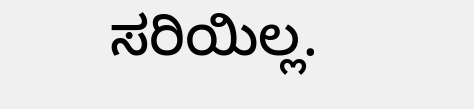ಸರಿಯಿಲ್ಲ.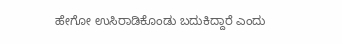ಹೇಗೋ ಉಸಿರಾಡಿಕೊಂಡು ಬದುಕಿದ್ದಾರೆ ಎಂದು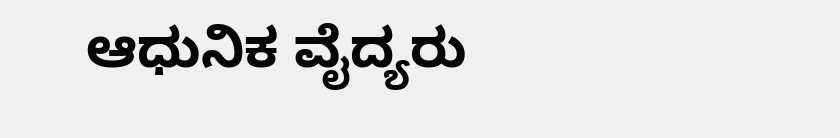ಆಧುನಿಕ ವೈದ್ಯರು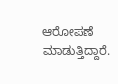ಆರೋಪಣೆ ಮಾಡುತ್ತಿದ್ದಾರೆ.